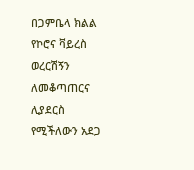በጋምቤላ ክልል የኮሮና ቫይረስ ወረርሽኝን ለመቆጣጠርና ሊያደርስ የሚችለውን አደጋ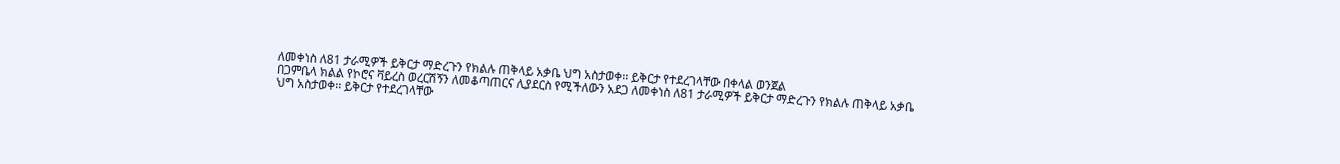ለመቀነስ ለ81 ታራሚዎች ይቅርታ ማድረጉን የክልሉ ጠቅላይ አቃቤ ህግ አስታወቀ፡፡ ይቅርታ የተደረገላቸው በቀላል ወንጀል
በጋምቤላ ክልል የኮሮና ቫይረስ ወረርሽኝን ለመቆጣጠርና ሊያደርስ የሚችለውን አደጋ ለመቀነስ ለ81 ታራሚዎች ይቅርታ ማድረጉን የክልሉ ጠቅላይ አቃቤ ህግ አስታወቀ፡፡ ይቅርታ የተደረገላቸው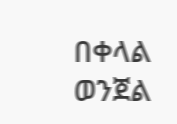በቀላል ወንጀል